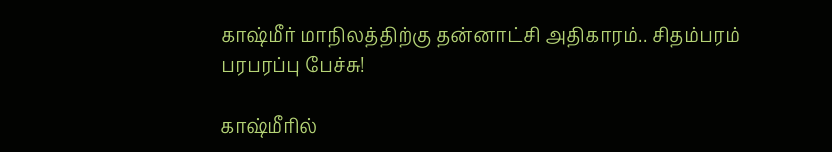காஷ்மீர் மாநிலத்திற்கு தன்னாட்சி அதிகாரம்.. சிதம்பரம் பரபரப்பு பேச்சு!

காஷ்மீரில்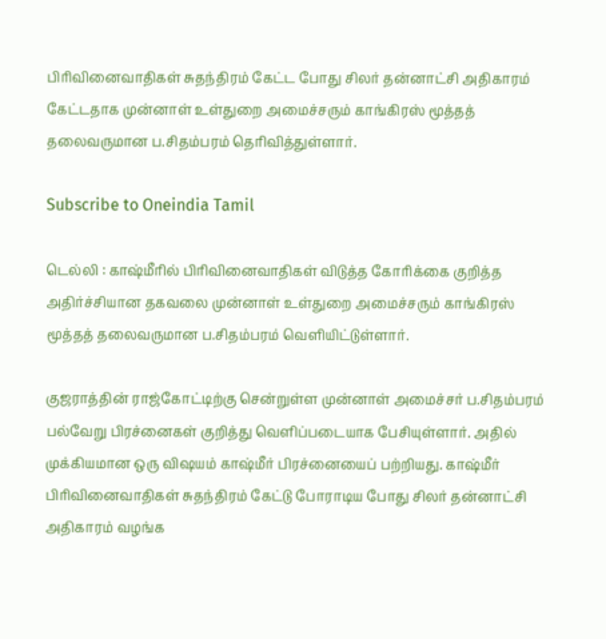பிரிவினைவாதிகள் சுதந்திரம் கேட்ட போது சிலர் தன்னாட்சி அதிகாரம் கேட்டதாக முன்னாள் உள்துறை அமைச்சரும் காங்கிரஸ் மூத்தத் தலைவருமான ப.சிதம்பரம் தெரிவித்துள்ளார்.

Subscribe to Oneindia Tamil

டெல்லி : காஷ்மீரில் பிரிவினைவாதிகள் விடுத்த கோரிக்கை குறித்த அதிர்ச்சியான தகவலை முன்னாள் உள்துறை அமைச்சரும் காங்கிரஸ் மூத்தத் தலைவருமான ப.சிதம்பரம் வெளியிட்டுள்ளார்.

குஜராத்தின் ராஜ்கோட்டிற்கு சென்றுள்ள முன்னாள் அமைச்சர் ப.சிதம்பரம் பல்வேறு பிரச்னைகள் குறித்து வெளிப்படையாக பேசியுள்ளார். அதில் முக்கியமான ஒரு விஷயம் காஷ்மீர் பிரச்னையைப் பற்றியது. காஷ்மீர் பிரிவினைவாதிகள் சுதந்திரம் கேட்டு போராடிய போது சிலர் தன்னாட்சி அதிகாரம் வழங்க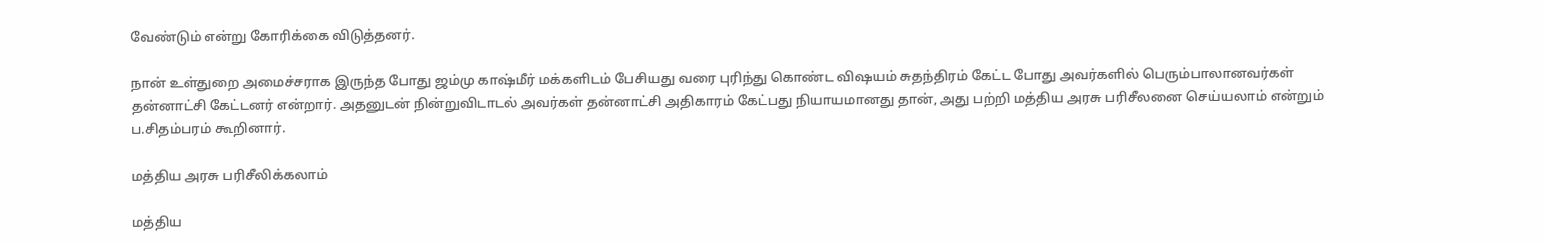வேண்டும் என்று கோரிக்கை விடுத்தனர்.

நான் உள்துறை அமைச்சராக இருந்த போது ஜம்மு காஷ்மீர் மக்களிடம் பேசியது வரை புரிந்து கொண்ட விஷயம் சுதந்திரம் கேட்ட போது அவர்களில் பெரும்பாலானவர்கள் தன்னாட்சி கேட்டனர் என்றார். அதனுடன் நின்றுவிடாடல் அவர்கள் தன்னாட்சி அதிகாரம் கேட்பது நியாயமானது தான், அது பற்றி மத்திய அரசு பரிசீலனை செய்யலாம் என்றும் ப.சிதம்பரம் கூறினார்.

மத்திய அரசு பரிசீலிக்கலாம்

மத்திய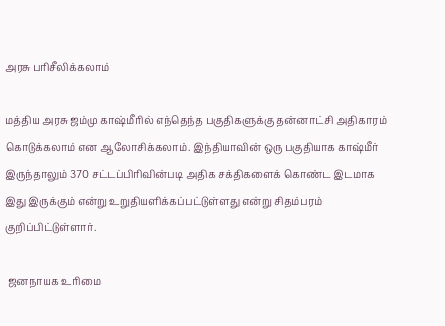அரசு பரிசீலிக்கலாம்

மத்திய அரசு ஜம்மு காஷ்மீரில் எந்தெந்த பகுதிகளுக்கு தன்னாட்சி அதிகாரம் கொடுக்கலாம் என ஆலோசிக்கலாம். இந்தியாவின் ஒரு பகுதியாக காஷ்மீர் இருந்தாலும் 370 சட்டப்பிரிவின்படி அதிக சக்திகளைக் கொண்ட இடமாக இது இருக்கும் என்று உறுதியளிக்கப்பட்டுள்ளது என்று சிதம்பரம் குறிப்பிட்டுள்ளார்.

 ஜனநாயக உரிமை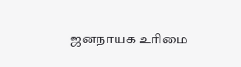ஜனநாயக உரிமை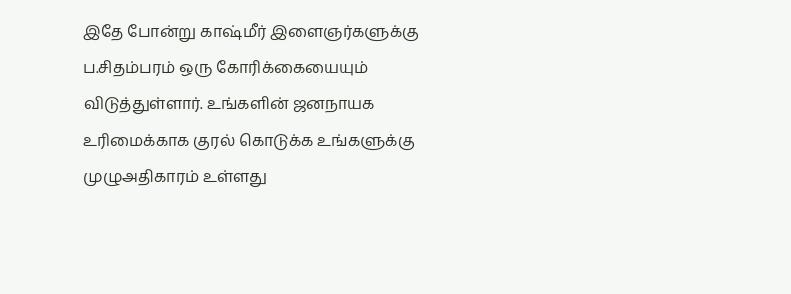இதே போன்று காஷ்மீர் இளைஞர்களுக்கு ப.சிதம்பரம் ஒரு கோரிக்கையையும் விடுத்துள்ளார். உங்களின் ஜனநாயக உரிமைக்காக குரல் கொடுக்க உங்களுக்கு முழுஅதிகாரம் உள்ளது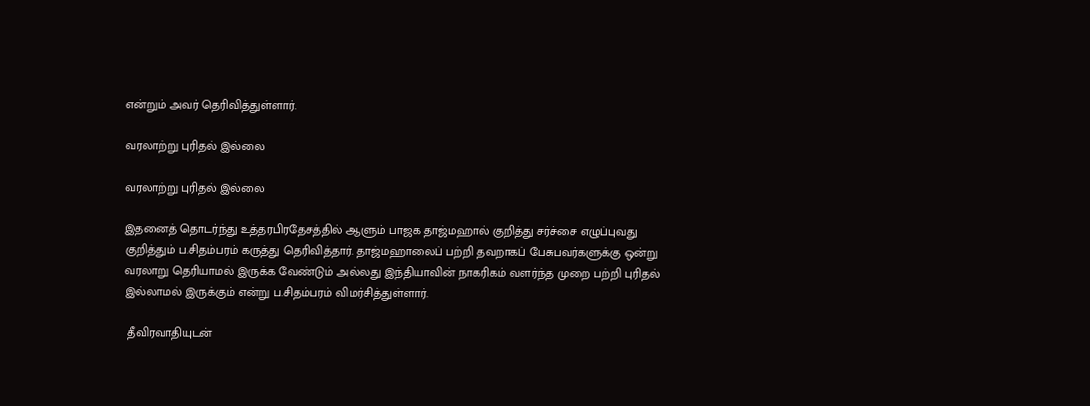என்றும் அவர் தெரிவித்துள்ளார்.

வரலாற்று புரிதல் இல்லை

வரலாற்று புரிதல் இல்லை

இதனைத் தொடர்ந்து உத்தரபிரதேசத்தில் ஆளும் பாஜக தாஜ்மஹால் குறித்து சர்ச்சை எழுப்புவது குறித்தும் ப.சிதம்பரம் கருத்து தெரிவித்தார். தாஜ்மஹாலைப் பற்றி தவறாகப் பேசுபவர்களுக்கு ஒன்று வரலாறு தெரியாமல் இருக்க வேண்டும் அல்லது இந்தியாவின் நாகரிகம் வளர்ந்த முறை பற்றி புரிதல் இல்லாமல் இருக்கும் என்று ப.சிதம்பரம் விமர்சித்துள்ளார்.

 தீவிரவாதியுடன்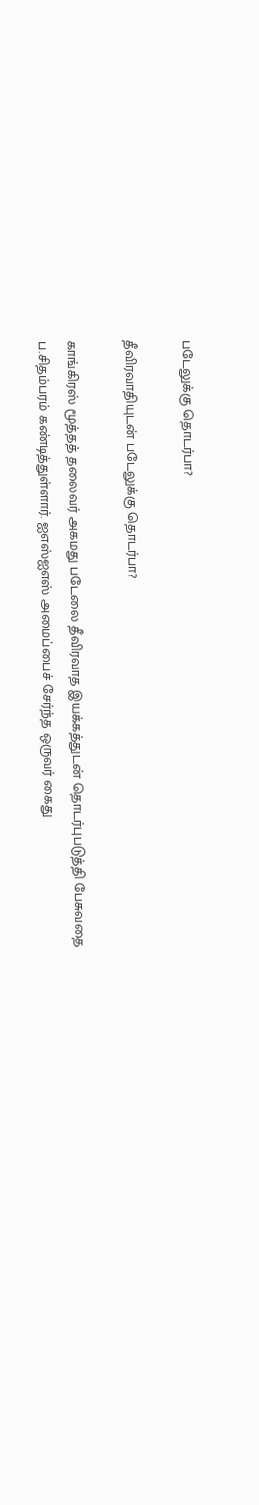படேலுக்கு தொடர்பா?

தீவிரவாதியுடன் படேலுக்கு தொடர்பா?

காங்கிரஸ் மூத்தத் தலைவர் அகமது படேலை தீவிரவாத இயக்கத்துடன் தொடர்புபடுத்தி பேசுவதை ப.சிதம்பரம் கண்டித்துள்ளார். ஐஎஸ்ஐஎஸ் அமைப்பைச் சேர்ந்த ஒருவர் கைது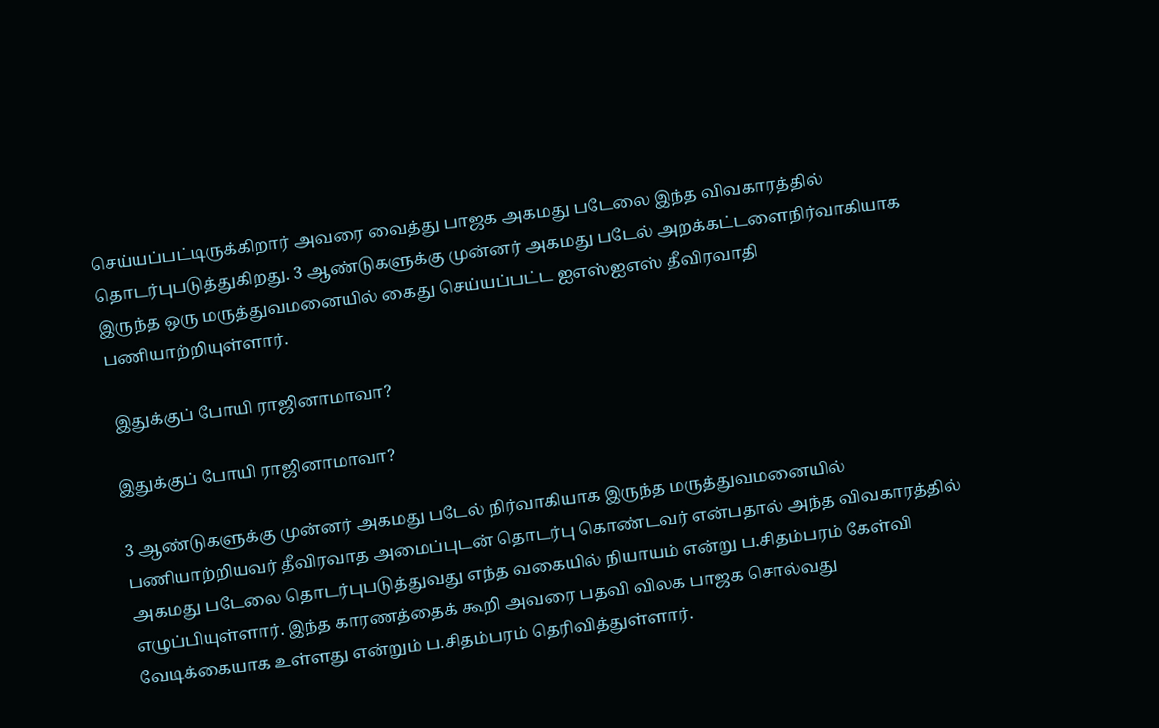செய்யப்பட்டிருக்கிறார் அவரை வைத்து பாஜக அகமது படேலை இந்த விவகாரத்தில் தொடர்புபடுத்துகிறது. 3 ஆண்டுகளுக்கு முன்னர் அகமது படேல் அறக்கட்டளைநிர்வாகியாக இருந்த ஒரு மருத்துவமனையில் கைது செய்யப்பட்ட ஐஎஸ்ஐஎஸ் தீவிரவாதி பணியாற்றியுள்ளார்.

 இதுக்குப் போயி ராஜினாமாவா?

இதுக்குப் போயி ராஜினாமாவா?

3 ஆண்டுகளுக்கு முன்னர் அகமது படேல் நிர்வாகியாக இருந்த மருத்துவமனையில் பணியாற்றியவர் தீவிரவாத அமைப்புடன் தொடர்பு கொண்டவர் என்பதால் அந்த விவகாரத்தில் அகமது படேலை தொடர்புபடுத்துவது எந்த வகையில் நியாயம் என்று ப.சிதம்பரம் கேள்வி எழுப்பியுள்ளார். இந்த காரணத்தைக் கூறி அவரை பதவி விலக பாஜக சொல்வது வேடிக்கையாக உள்ளது என்றும் ப.சிதம்பரம் தெரிவித்துள்ளார்.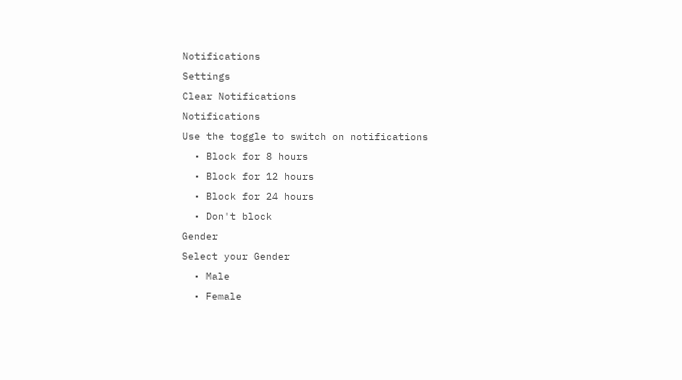Notifications
Settings
Clear Notifications
Notifications
Use the toggle to switch on notifications
  • Block for 8 hours
  • Block for 12 hours
  • Block for 24 hours
  • Don't block
Gender
Select your Gender
  • Male
  • Female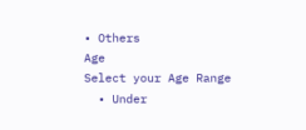• Others
Age
Select your Age Range
  • Under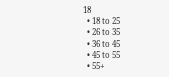18
  • 18 to 25
  • 26 to 35
  • 36 to 45
  • 45 to 55
  • 55+